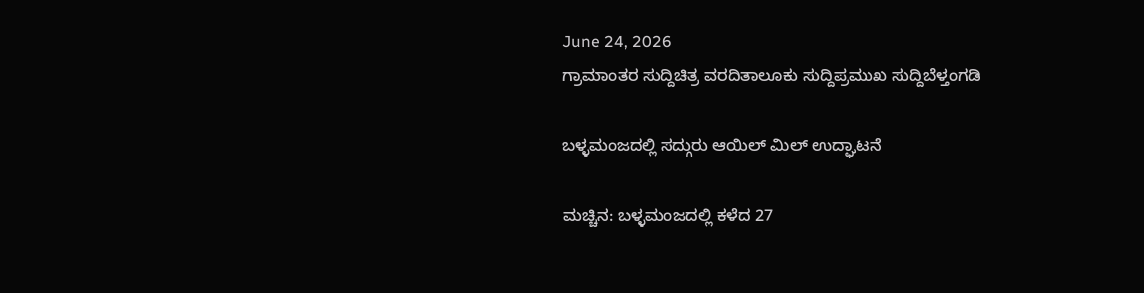June 24, 2026
ಗ್ರಾಮಾಂತರ ಸುದ್ದಿಚಿತ್ರ ವರದಿತಾಲೂಕು ಸುದ್ದಿಪ್ರಮುಖ ಸುದ್ದಿಬೆಳ್ತಂಗಡಿ

ಬಳ್ಳಮಂಜದಲ್ಲಿ ಸದ್ಗುರು ಆಯಿಲ್ ಮಿಲ್ ಉದ್ಘಾಟನೆ

ಮಚ್ಚಿನ: ಬಳ್ಳಮಂಜದಲ್ಲಿ ಕಳೆದ 27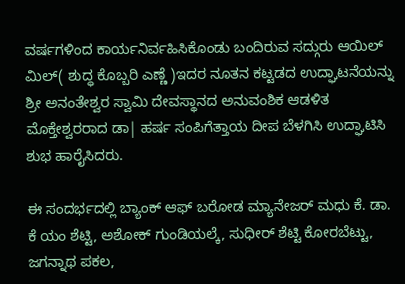ವರ್ಷಗಳಿಂದ ಕಾರ್ಯನಿರ್ವಹಿಸಿಕೊಂಡು ಬಂದಿರುವ ಸದ್ಗುರು ಆಯಿಲ್ ಮಿಲ್( ಶುದ್ಧ ಕೊಬ್ಬರಿ ಎಣ್ಣೆ )ಇದರ ನೂತನ ಕಟ್ಟಡದ ಉದ್ಘಾಟನೆಯನ್ನು ಶ್ರೀ ಅನಂತೇಶ್ವರ ಸ್ವಾಮಿ ದೇವಸ್ಥಾನದ ಅನುವಂಶಿಕ ಆಡಳಿತ ಮೊಕ್ತೇಶ್ವರರಾದ ಡಾ| ಹರ್ಷ ಸಂಪಿಗೆತ್ತಾಯ ದೀಪ ಬೆಳಗಿಸಿ ಉದ್ಘಾಟಿಸಿ ಶುಭ ಹಾರೈಸಿದರು.

ಈ ಸಂದರ್ಭದಲ್ಲಿ ಬ್ಯಾಂಕ್ ಆಫ್ ಬರೋಡ ಮ್ಯಾನೇಜರ್ ಮಧು ಕೆ. ಡಾ. ಕೆ ಯಂ ಶೆಟ್ಟಿ, ಅಶೋಕ್ ಗುಂಡಿಯಲ್ಕೆ, ಸುಧೀರ್ ಶೆಟ್ಟಿ ಕೋರಬೆಟ್ಟು, ಜಗನ್ನಾಥ ಪಕಲ,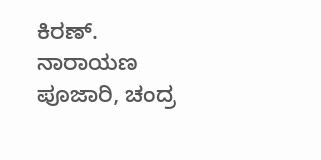ಕಿರಣ್. ನಾರಾಯಣ ಪೂಜಾರಿ, ಚಂದ್ರ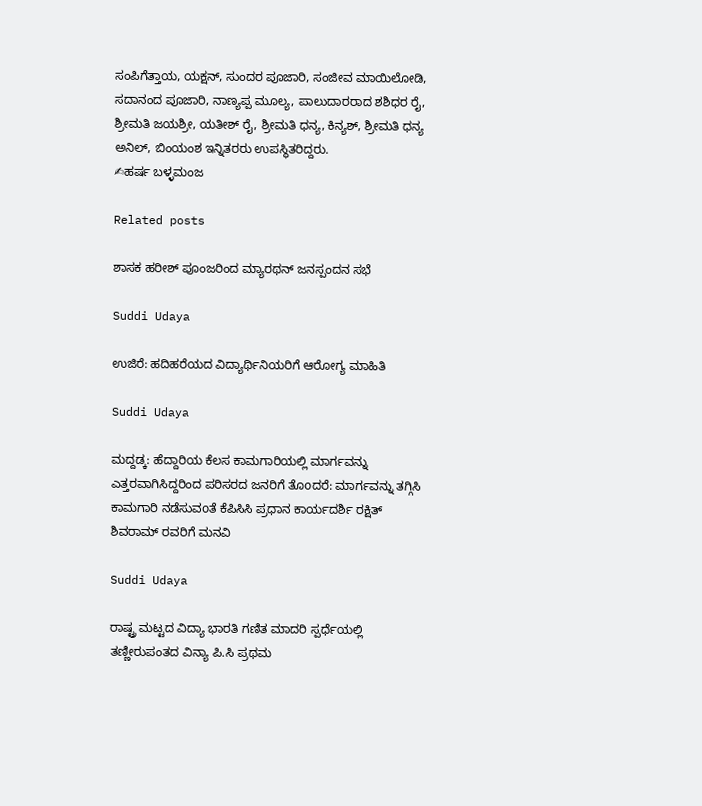ಸಂಪಿಗೆತ್ತಾಯ, ಯಕ್ಷನ್, ಸುಂದರ ಪೂಜಾರಿ, ಸಂಜೀವ ಮಾಯಿಲೋಡಿ, ಸದಾನಂದ ಪೂಜಾರಿ, ನಾಣ್ಯಪ್ಪ ಮೂಲ್ಯ, ಪಾಲುದಾರರಾದ ಶಶಿಧರ ರೈ, ಶ್ರೀಮತಿ ಜಯಶ್ರೀ, ಯತೀಶ್ ರೈ, ಶ್ರೀಮತಿ ಧನ್ಯ, ಕಿನ್ಯಶ್, ಶ್ರೀಮತಿ ಧನ್ಯ ಅನಿಲ್, ಬಿಂಯಂಶ ಇನ್ನಿತರರು ಉಪಸ್ಥಿತರಿದ್ದರು.
✍ಹರ್ಷ ಬಳ್ಳಮಂಜ

Related posts

ಶಾಸಕ ಹರೀಶ್ ಪೂಂಜರಿಂದ ಮ್ಯಾರಥನ್ ಜನಸ್ಪಂದನ ಸಭೆ

Suddi Udaya

ಉಜಿರೆ: ಹದಿಹರೆಯದ ವಿದ್ಯಾರ್ಥಿನಿಯರಿಗೆ ಆರೋಗ್ಯ ಮಾಹಿತಿ

Suddi Udaya

ಮದ್ದಡ್ಕ: ಹೆದ್ದಾರಿಯ ಕೆಲಸ ಕಾಮಗಾರಿಯಲ್ಲಿ ಮಾರ್ಗವನ್ನು ಎತ್ತರವಾಗಿಸಿದ್ದರಿಂದ ಪರಿಸರದ ಜನರಿಗೆ ತೊoದರೆ: ಮಾರ್ಗವನ್ನು ತಗ್ಗಿಸಿ ಕಾಮಗಾರಿ ನಡೆಸುವoತೆ ಕೆಪಿಸಿಸಿ ಪ್ರಧಾನ ಕಾರ್ಯದರ್ಶಿ ರಕ್ಷಿತ್ ಶಿವರಾಮ್ ರವರಿಗೆ ಮನವಿ

Suddi Udaya

ರಾಷ್ಟ್ರ ಮಟ್ಟದ ವಿದ್ಯಾ ಭಾರತಿ ಗಣಿತ ಮಾದರಿ ಸ್ಪರ್ಧೆಯಲ್ಲಿ ತಣ್ಣೀರುಪಂತದ ವಿನ್ಯಾ ಪಿ.ಸಿ ಪ್ರಥಮ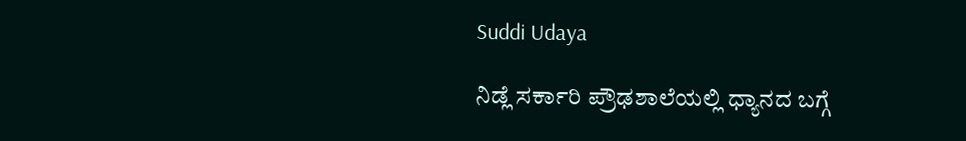Suddi Udaya

ನಿಡ್ಲೆ ಸರ್ಕಾರಿ ಪ್ರೌಢಶಾಲೆಯಲ್ಲಿ ಧ್ಯಾನದ ಬಗ್ಗೆ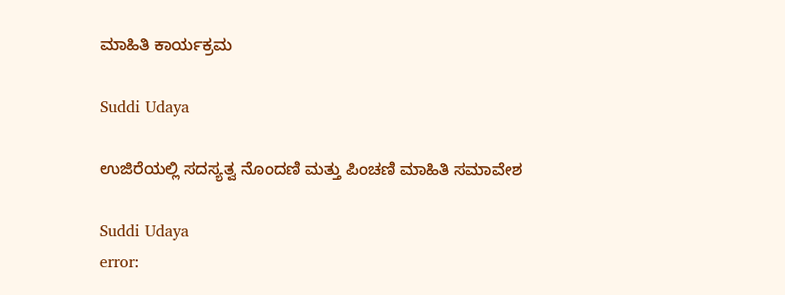ಮಾಹಿತಿ ಕಾರ್ಯಕ್ರಮ

Suddi Udaya

ಉಜಿರೆಯಲ್ಲಿ ಸದಸ್ಯತ್ವ ನೊಂದಣಿ ಮತ್ತು ಪಿಂಚಣಿ ಮಾಹಿತಿ ಸಮಾವೇಶ

Suddi Udaya
error: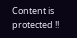Content is protected !!